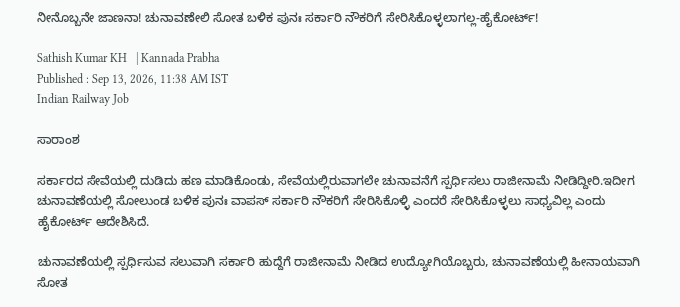ನೀನೊಬ್ಬನೇ ಜಾಣನಾ! ಚುನಾವಣೇಲಿ ಸೋತ ಬಳಿಕ ಪುನಃ ಸರ್ಕಾರಿ ನೌಕರಿಗೆ ಸೇರಿಸಿಕೊಳ್ಳಲಾಗಲ್ಲ-ಹೈಕೋರ್ಟ್!

Sathish Kumar KH   | Kannada Prabha
Published : Sep 13, 2026, 11:38 AM IST
Indian Railway Job

ಸಾರಾಂಶ

ಸರ್ಕಾರದ ಸೇವೆಯಲ್ಲಿ ದುಡಿದು ಹಣ ಮಾಡಿಕೊಂಡು, ಸೇವೆಯಲ್ಲಿರುವಾಗಲೇ ಚುನಾವನೆಗೆ ಸ್ಪರ್ಧಿಸಲು ರಾಜೀನಾಮೆ ನೀಡಿದ್ದೀರಿ.ಇದೀಗ ಚುನಾವಣೆಯಲ್ಲಿ ಸೋಲುಂಡ ಬಳಿಕ ಪುನಃ ವಾಪಸ್ ಸರ್ಕಾರಿ ನೌಕರಿಗೆ ಸೇರಿಸಿಕೊಳ್ಳಿ ಎಂದರೆ ಸೇರಿಸಿಕೊಳ್ಳಲು ಸಾಧ್ಯವಿಲ್ಲ ಎಂದು ಹೈಕೋರ್ಟ್ ಆದೇಶಿಸಿದೆ.

ಚುನಾವಣೆಯಲ್ಲಿ ಸ್ಪರ್ಧಿಸುವ ಸಲುವಾಗಿ ಸರ್ಕಾರಿ ಹುದ್ದೆಗೆ ರಾಜೀನಾಮೆ ನೀಡಿದ ಉದ್ಯೋಗಿಯೊಬ್ಬರು, ಚುನಾವಣೆಯಲ್ಲಿ ಹೀನಾಯವಾಗಿ ಸೋತ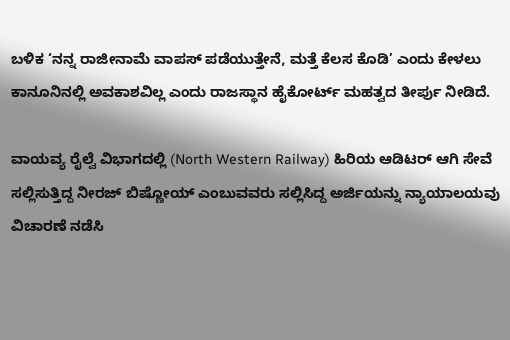ಬಳಿಕ ‘ನನ್ನ ರಾಜೀನಾಮೆ ವಾಪಸ್ ಪಡೆಯುತ್ತೇನೆ, ಮತ್ತೆ ಕೆಲಸ ಕೊಡಿ’ ಎಂದು ಕೇಳಲು ಕಾನೂನಿನಲ್ಲಿ ಅವಕಾಶವಿಲ್ಲ ಎಂದು ರಾಜಸ್ಥಾನ ಹೈಕೋರ್ಟ್‌ ಮಹತ್ವದ ತೀರ್ಪು ನೀಡಿದೆ.

ವಾಯವ್ಯ ರೈಲ್ವೆ ವಿಭಾಗದಲ್ಲಿ (North Western Railway) ಹಿರಿಯ ಆಡಿಟರ್ ಆಗಿ ಸೇವೆ ಸಲ್ಲಿಸುತ್ತಿದ್ದ ನೀರಜ್ ಬಿಷ್ಣೋಯ್ ಎಂಬುವವರು ಸಲ್ಲಿಸಿದ್ದ ಅರ್ಜಿಯನ್ನು ನ್ಯಾಯಾಲಯವು ವಿಚಾರಣೆ ನಡೆಸಿ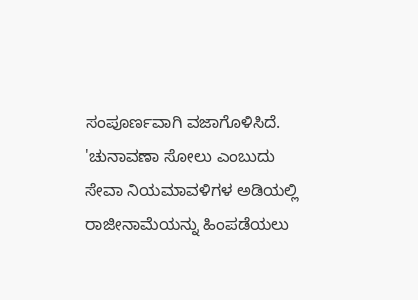ಸಂಪೂರ್ಣವಾಗಿ ವಜಾಗೊಳಿಸಿದೆ. 'ಚುನಾವಣಾ ಸೋಲು ಎಂಬುದು ಸೇವಾ ನಿಯಮಾವಳಿಗಳ ಅಡಿಯಲ್ಲಿ ರಾಜೀನಾಮೆಯನ್ನು ಹಿಂಪಡೆಯಲು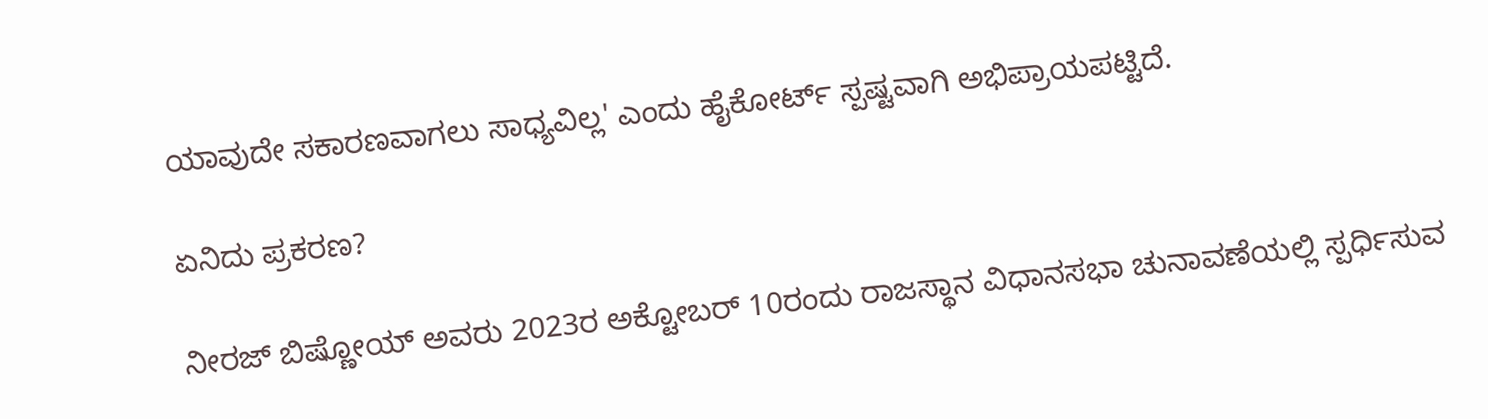ಯಾವುದೇ ಸಕಾರಣವಾಗಲು ಸಾಧ್ಯವಿಲ್ಲ' ಎಂದು ಹೈಕೋರ್ಟ್ ಸ್ಪಷ್ಟವಾಗಿ ಅಭಿಪ್ರಾಯಪಟ್ಟಿದೆ.

ಏನಿದು ಪ್ರಕರಣ?

ನೀರಜ್ ಬಿಷ್ಣೋಯ್ ಅವರು 2023ರ ಅಕ್ಟೋಬರ್ 10ರಂದು ರಾಜಸ್ಥಾನ ವಿಧಾನಸಭಾ ಚುನಾವಣೆಯಲ್ಲಿ ಸ್ಪರ್ಧಿಸುವ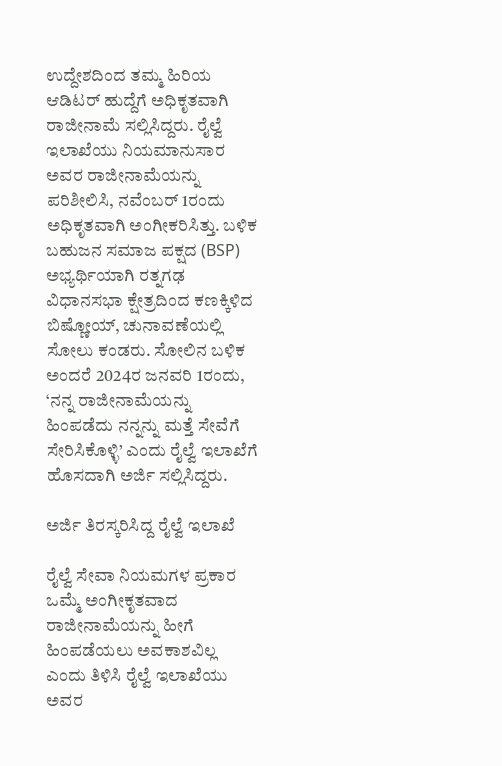ಉದ್ದೇಶದಿಂದ ತಮ್ಮ ಹಿರಿಯ ಆಡಿಟರ್ ಹುದ್ದೆಗೆ ಅಧಿಕೃತವಾಗಿ ರಾಜೀನಾಮೆ ಸಲ್ಲಿಸಿದ್ದರು. ರೈಲ್ವೆ ಇಲಾಖೆಯು ನಿಯಮಾನುಸಾರ ಅವರ ರಾಜೀನಾಮೆಯನ್ನು ಪರಿಶೀಲಿಸಿ, ನವೆಂಬರ್ 1ರಂದು ಅಧಿಕೃತವಾಗಿ ಅಂಗೀಕರಿಸಿತ್ತು. ಬಳಿಕ ಬಹುಜನ ಸಮಾಜ ಪಕ್ಷದ (BSP) ಅಭ್ಯರ್ಥಿಯಾಗಿ ರತ್ನಗಢ ವಿಧಾನಸಭಾ ಕ್ಷೇತ್ರದಿಂದ ಕಣಕ್ಕಿಳಿದ ಬಿಷ್ಣೋಯ್, ಚುನಾವಣೆಯಲ್ಲಿ ಸೋಲು ಕಂಡರು. ಸೋಲಿನ ಬಳಿಕ ಅಂದರೆ 2024ರ ಜನವರಿ 1ರಂದು, ‘ನನ್ನ ರಾಜೀನಾಮೆಯನ್ನು ಹಿಂಪಡೆದು ನನ್ನನ್ನು ಮತ್ತೆ ಸೇವೆಗೆ ಸೇರಿಸಿಕೊಳ್ಳಿ’ ಎಂದು ರೈಲ್ವೆ ಇಲಾಖೆಗೆ ಹೊಸದಾಗಿ ಅರ್ಜಿ ಸಲ್ಲಿಸಿದ್ದರು.

ಅರ್ಜಿ ತಿರಸ್ಕರಿಸಿದ್ದ ರೈಲ್ವೆ ಇಲಾಖೆ

ರೈಲ್ವೆ ಸೇವಾ ನಿಯಮಗಳ ಪ್ರಕಾರ ಒಮ್ಮೆ ಅಂಗೀಕೃತವಾದ ರಾಜೀನಾಮೆಯನ್ನು ಹೀಗೆ ಹಿಂಪಡೆಯಲು ಅವಕಾಶವಿಲ್ಲ ಎಂದು ತಿಳಿಸಿ ರೈಲ್ವೆ ಇಲಾಖೆಯು ಅವರ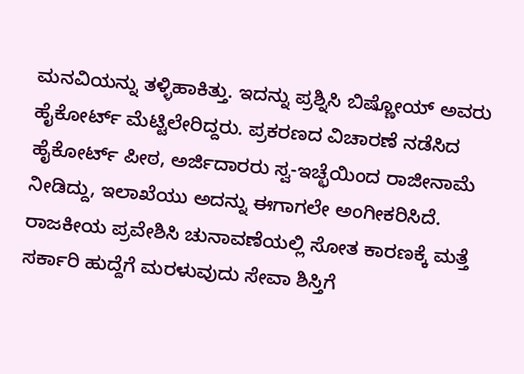ಮನವಿಯನ್ನು ತಳ್ಳಿಹಾಕಿತ್ತು. ಇದನ್ನು ಪ್ರಶ್ನಿಸಿ ಬಿಷ್ಣೋಯ್ ಅವರು ಹೈಕೋರ್ಟ್ ಮೆಟ್ಟಿಲೇರಿದ್ದರು. ಪ್ರಕರಣದ ವಿಚಾರಣೆ ನಡೆಸಿದ ಹೈಕೋರ್ಟ್ ಪೀಠ, ಅರ್ಜಿದಾರರು ಸ್ವ-ಇಚ್ಛೆಯಿಂದ ರಾಜೀನಾಮೆ ನೀಡಿದ್ದು, ಇಲಾಖೆಯು ಅದನ್ನು ಈಗಾಗಲೇ ಅಂಗೀಕರಿಸಿದೆ. ರಾಜಕೀಯ ಪ್ರವೇಶಿಸಿ ಚುನಾವಣೆಯಲ್ಲಿ ಸೋತ ಕಾರಣಕ್ಕೆ ಮತ್ತೆ ಸರ್ಕಾರಿ ಹುದ್ದೆಗೆ ಮರಳುವುದು ಸೇವಾ ಶಿಸ್ತಿಗೆ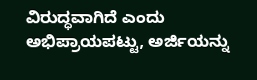ವಿರುದ್ಧವಾಗಿದೆ ಎಂದು ಅಭಿಪ್ರಾಯಪಟ್ಟು, ಅರ್ಜಿಯನ್ನು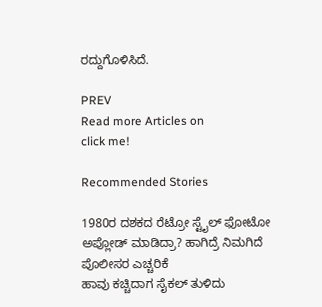ರದ್ದುಗೊಳಿಸಿದೆ.

PREV
Read more Articles on
click me!

Recommended Stories

1980ರ ದಶಕದ ರೆಟ್ರೋ ಸ್ಟೈಲ್ ಫೋಟೋ ಅಪ್ಲೋಡ್ ಮಾಡಿದ್ರಾ? ಹಾಗಿದ್ರೆ ನಿಮಗಿದೆ ಪೊಲೀಸರ ಎಚ್ಚರಿಕೆ
ಹಾವು ಕಚ್ಚಿದಾಗ ಸೈಕಲ್ ತುಳಿದು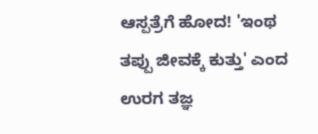ಆಸ್ಪತ್ರೆಗೆ ಹೋದ! 'ಇಂಥ ತಪ್ಪು ಜೀವಕ್ಕೆ ಕುತ್ತು' ಎಂದ ಉರಗ ತಜ್ಞ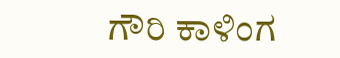ಗೌರಿ ಕಾಳಿಂಗ